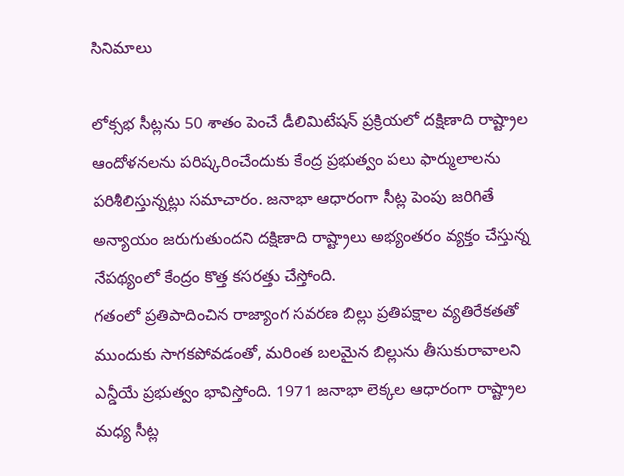సినిమాలు

లోక్సభ సీట్లను 50 శాతం పెంచే డీలిమిటేషన్ ప్రక్రియలో దక్షిణాది రాష్ట్రాల ఆందోళనలను పరిష్కరించేందుకు కేంద్ర ప్రభుత్వం పలు ఫార్ములాలను పరిశీలిస్తున్నట్లు సమాచారం. జనాభా ఆధారంగా సీట్ల పెంపు జరిగితే అన్యాయం జరుగుతుందని దక్షిణాది రాష్ట్రాలు అభ్యంతరం వ్యక్తం చేస్తున్న నేపథ్యంలో కేంద్రం కొత్త కసరత్తు చేస్తోంది.
గతంలో ప్రతిపాదించిన రాజ్యాంగ సవరణ బిల్లు ప్రతిపక్షాల వ్యతిరేకతతో ముందుకు సాగకపోవడంతో, మరింత బలమైన బిల్లును తీసుకురావాలని ఎన్డీయే ప్రభుత్వం భావిస్తోంది. 1971 జనాభా లెక్కల ఆధారంగా రాష్ట్రాల మధ్య సీట్ల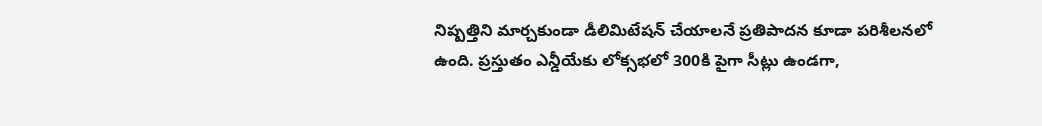నిష్పత్తిని మార్చకుండా డీలిమిటేషన్ చేయాలనే ప్రతిపాదన కూడా పరిశీలనలో ఉంది. ప్రస్తుతం ఎన్డీయేకు లోక్సభలో 300కి పైగా సీట్లు ఉండగా,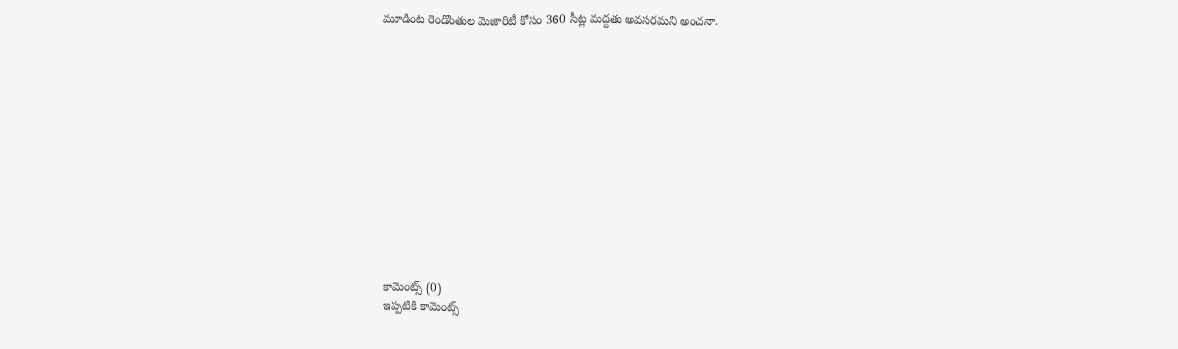మూడింట రెండొంతుల మెజారిటీ కోసం 360 సీట్ల మద్దతు అవసరమని అంచనా.













కామెంట్స్ (0)
ఇప్పటికి కామెంట్స్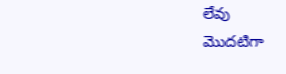లేవు
మొదటిగా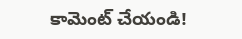కామెంట్ చేయండి!